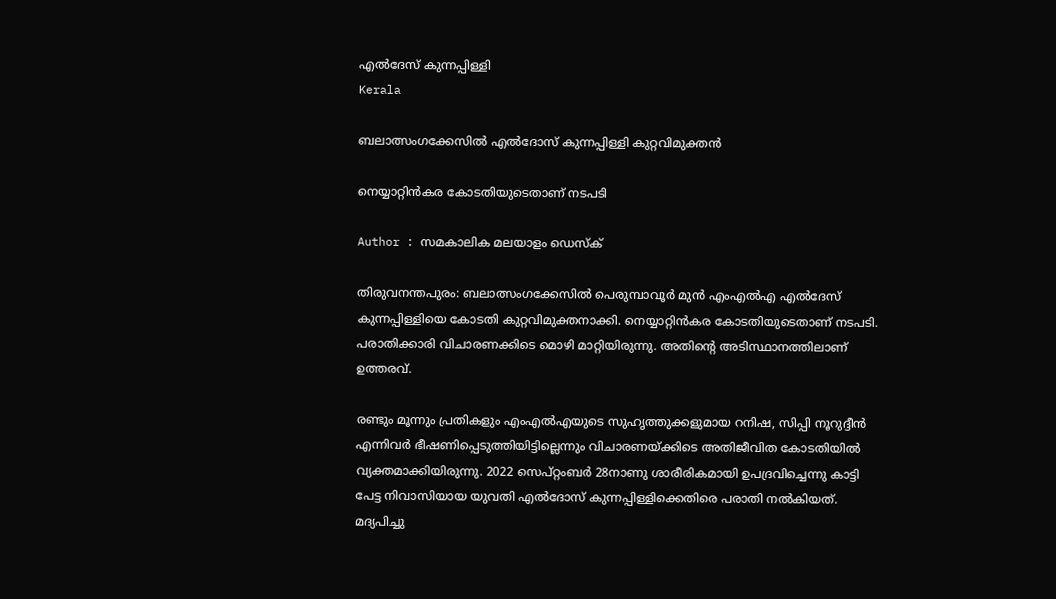എല്‍ദേസ് കുന്നപ്പിള്ളി
Kerala

ബലാത്സംഗക്കേസില്‍ എല്‍ദോസ് കുന്നപ്പിള്ളി കുറ്റവിമുക്തന്‍

നെയ്യാറ്റിന്‍കര കോടതിയുടെതാണ് നടപടി

Author : സമകാലിക മലയാളം ഡെസ്ക്

തിരുവനന്തപുരം: ബലാത്സംഗക്കേസില്‍ പെരുമ്പാവൂര്‍ മുന്‍ എംഎല്‍എ എല്‍ദേസ് കുന്നപ്പിള്ളിയെ കോടതി കുറ്റവിമുക്തനാക്കി. നെയ്യാറ്റിന്‍കര കോടതിയുടെതാണ് നടപടി. പരാതിക്കാരി വിചാരണക്കിടെ മൊഴി മാറ്റിയിരുന്നു. അതിന്റെ അടിസ്ഥാനത്തിലാണ് ഉത്തരവ്.

രണ്ടും മൂന്നും പ്രതികളും എംഎല്‍എയുടെ സുഹൃത്തുക്കളുമായ റനിഷ, സിപ്പി നൂറുദ്ദീന്‍ എന്നിവര്‍ ഭീഷണിപ്പെടുത്തിയിട്ടില്ലെന്നും വിചാരണയ്ക്കിടെ അതിജീവിത കോടതിയില്‍ വ്യക്തമാക്കിയിരുന്നു. 2022 സെപ്റ്റംബര്‍ 28നാണു ശാരീരികമായി ഉപദ്രവിച്ചെന്നു കാട്ടി പേട്ട നിവാസിയായ യുവതി എല്‍ദോസ് കുന്നപ്പിള്ളിക്കെതിരെ പരാതി നല്‍കിയത്. മദ്യപിച്ചു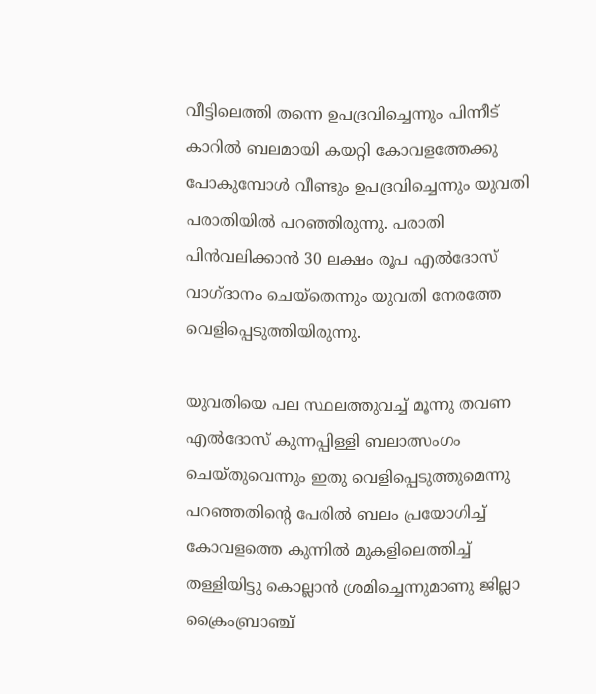വീട്ടിലെത്തി തന്നെ ഉപദ്രവിച്ചെന്നും പിന്നീട് കാറില്‍ ബലമായി കയറ്റി കോവളത്തേക്കു പോകുമ്പോള്‍ വീണ്ടും ഉപദ്രവിച്ചെന്നും യുവതി പരാതിയില്‍ പറഞ്ഞിരുന്നു. പരാതി പിന്‍വലിക്കാന്‍ 30 ലക്ഷം രൂപ എല്‍ദോസ് വാഗ്ദാനം ചെയ്‌തെന്നും യുവതി നേരത്തേ വെളിപ്പെടുത്തിയിരുന്നു.

യുവതിയെ പല സ്ഥലത്തുവച്ച് മൂന്നു തവണ എല്‍ദോസ് കുന്നപ്പിള്ളി ബലാത്സംഗം ചെയ്തുവെന്നും ഇതു വെളിപ്പെടുത്തുമെന്നു പറഞ്ഞതിന്റെ പേരില്‍ ബലം പ്രയോഗിച്ച് കോവളത്തെ കുന്നില്‍ മുകളിലെത്തിച്ച് തള്ളിയിട്ടു കൊല്ലാന്‍ ശ്രമിച്ചെന്നുമാണു ജില്ലാ ക്രൈംബ്രാഞ്ച്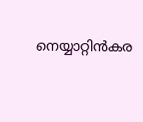നെയ്യാറ്റിന്‍കര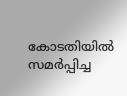കോടതിയില്‍ സമര്‍പ്പിച്ച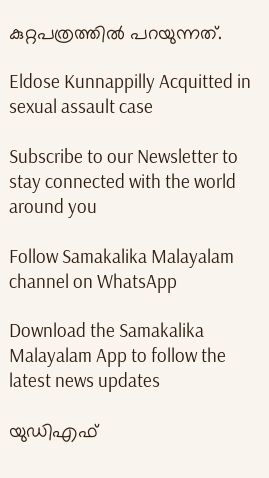കുറ്റപത്രത്തില്‍ പറയുന്നത്.

Eldose Kunnappilly Acquitted in sexual assault case

Subscribe to our Newsletter to stay connected with the world around you

Follow Samakalika Malayalam channel on WhatsApp

Download the Samakalika Malayalam App to follow the latest news updates

യുഡിഎഫ്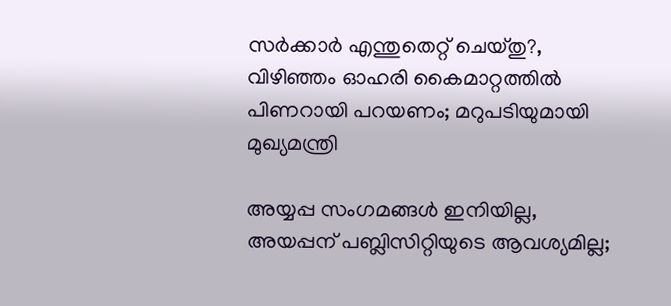സര്‍ക്കാര്‍ എന്തുതെറ്റ് ചെയ്തു?, വിഴിഞ്ഞം ഓഹരി കൈമാറ്റത്തില്‍ പിണറായി പറയണം; മറുപടിയുമായി മുഖ്യമന്ത്രി

അയ്യപ്പ സംഗമങ്ങള്‍ ഇനിയില്ല, അയപ്പന് പബ്ലിസിറ്റിയുടെ ആവശ്യമില്ല;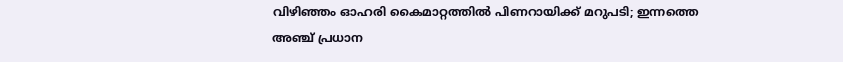വിഴിഞ്ഞം ഓഹരി കൈമാറ്റത്തില്‍ പിണറായിക്ക് മറുപടി; ഇന്നത്തെ അഞ്ച് പ്രധാന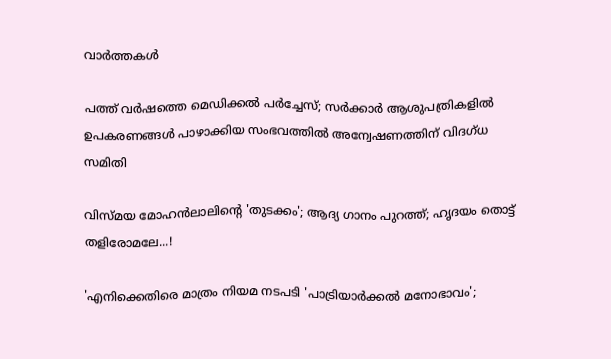വാര്‍ത്തകള്‍

പത്ത് വര്‍ഷത്തെ മെഡിക്കല്‍ പര്‍ച്ചേസ്; സര്‍ക്കാര്‍ ആശുപത്രികളില്‍ ഉപകരണങ്ങള്‍ പാഴാക്കിയ സംഭവത്തില്‍ അന്വേഷണത്തിന് വിദഗ്ധ സമിതി

വിസ്മയ മോഹന്‍ലാലിന്റെ 'തുടക്കം'; ആദ്യ ഗാനം പുറത്ത്; ഹൃദയം തൊട്ട് തളിരോമലേ...!

'എനിക്കെതിരെ മാത്രം നിയമ നടപടി 'പാട്രിയാര്‍ക്കല്‍ മനോഭാവം';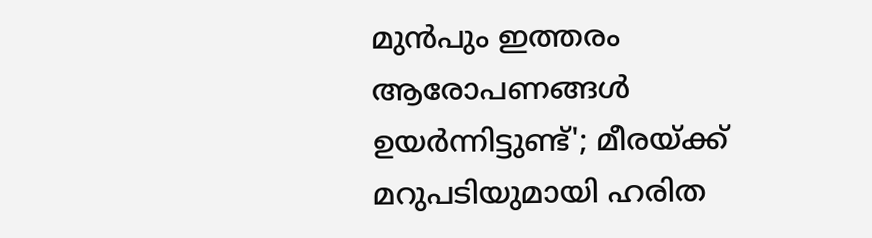മുന്‍പും ഇത്തരം ആരോപണങ്ങള്‍ ഉയര്‍ന്നിട്ടുണ്ട്'; മീരയ്ക്ക് മറുപടിയുമായി ഹരിത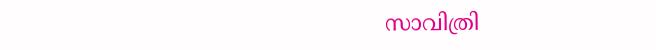സാവിത്രി